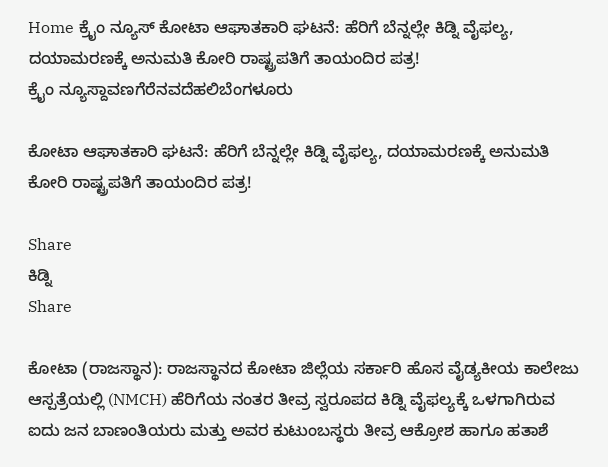Home ಕ್ರೈಂ ನ್ಯೂಸ್ ಕೋಟಾ ಆಘಾತಕಾರಿ ಘಟನೆ: ಹೆರಿಗೆ ಬೆನ್ನಲ್ಲೇ ಕಿಡ್ನಿ ವೈಫಲ್ಯ, ದಯಾಮರಣಕ್ಕೆ ಅನುಮತಿ ಕೋರಿ ರಾಷ್ಟ್ರಪತಿಗೆ ತಾಯಂದಿರ ಪತ್ರ!
ಕ್ರೈಂ ನ್ಯೂಸ್ದಾವಣಗೆರೆನವದೆಹಲಿಬೆಂಗಳೂರು

ಕೋಟಾ ಆಘಾತಕಾರಿ ಘಟನೆ: ಹೆರಿಗೆ ಬೆನ್ನಲ್ಲೇ ಕಿಡ್ನಿ ವೈಫಲ್ಯ, ದಯಾಮರಣಕ್ಕೆ ಅನುಮತಿ ಕೋರಿ ರಾಷ್ಟ್ರಪತಿಗೆ ತಾಯಂದಿರ ಪತ್ರ!

Share
ಕಿಡ್ನಿ
Share

ಕೋಟಾ (ರಾಜಸ್ಥಾನ): ರಾಜಸ್ಥಾನದ ಕೋಟಾ ಜಿಲ್ಲೆಯ ಸರ್ಕಾರಿ ಹೊಸ ವೈಡ್ಯಕೀಯ ಕಾಲೇಜು ಆಸ್ಪತ್ರೆಯಲ್ಲಿ (NMCH) ಹೆರಿಗೆಯ ನಂತರ ತೀವ್ರ ಸ್ವರೂಪದ ಕಿಡ್ನಿ ವೈಫಲ್ಯಕ್ಕೆ ಒಳಗಾಗಿರುವ ಐದು ಜನ ಬಾಣಂತಿಯರು ಮತ್ತು ಅವರ ಕುಟುಂಬಸ್ಥರು ತೀವ್ರ ಆಕ್ರೋಶ ಹಾಗೂ ಹತಾಶೆ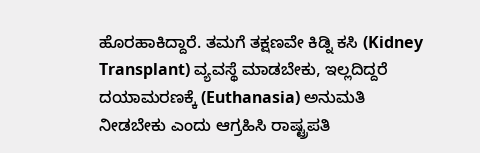ಹೊರಹಾಕಿದ್ದಾರೆ. ತಮಗೆ ತಕ್ಷಣವೇ ಕಿಡ್ನಿ ಕಸಿ (Kidney Transplant) ವ್ಯವಸ್ಥೆ ಮಾಡಬೇಕು, ಇಲ್ಲದಿದ್ದರೆ ದಯಾಮರಣಕ್ಕೆ (Euthanasia) ಅನುಮತಿ ನೀಡಬೇಕು ಎಂದು ಆಗ್ರಹಿಸಿ ರಾಷ್ಟ್ರಪತಿ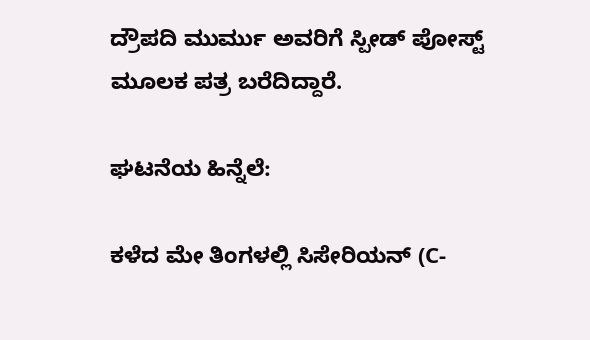ದ್ರೌಪದಿ ಮುರ್ಮು ಅವರಿಗೆ ಸ್ಪೀಡ್ ಪೋಸ್ಟ್ ಮೂಲಕ ಪತ್ರ ಬರೆದಿದ್ದಾರೆ.

ಘಟನೆಯ ಹಿನ್ನೆಲೆ:

ಕಳೆದ ಮೇ ತಿಂಗಳಲ್ಲಿ ಸಿಸೇರಿಯನ್ (C-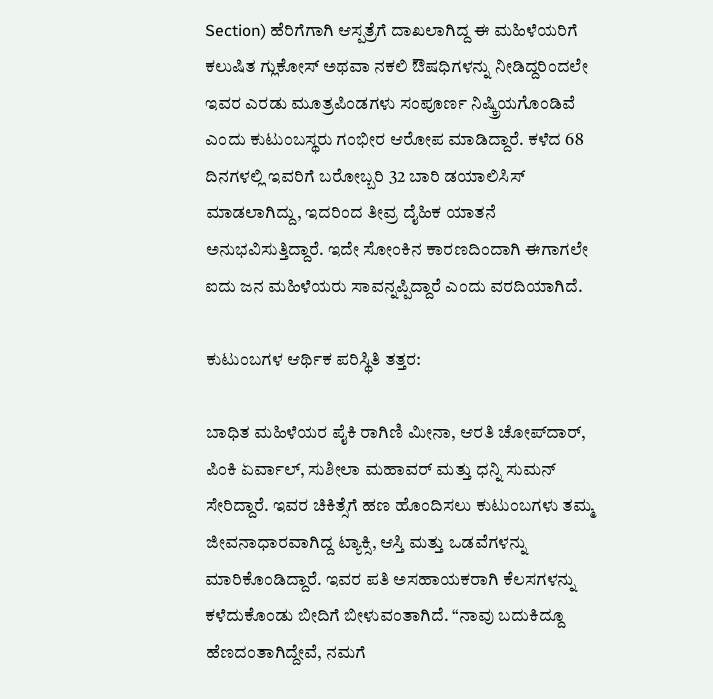Section) ಹೆರಿಗೆಗಾಗಿ ಆಸ್ಪತ್ರೆಗೆ ದಾಖಲಾಗಿದ್ದ ಈ ಮಹಿಳೆಯರಿಗೆ ಕಲುಷಿತ ಗ್ಲುಕೋಸ್ ಅಥವಾ ನಕಲಿ ಔಷಧಿಗಳನ್ನು ನೀಡಿದ್ದರಿಂದಲೇ ಇವರ ಎರಡು ಮೂತ್ರಪಿಂಡಗಳು ಸಂಪೂರ್ಣ ನಿಷ್ಕ್ರಿಯಗೊಂಡಿವೆ ಎಂದು ಕುಟುಂಬಸ್ಥರು ಗಂಭೀರ ಆರೋಪ ಮಾಡಿದ್ದಾರೆ. ಕಳೆದ 68 ದಿನಗಳಲ್ಲಿ ಇವರಿಗೆ ಬರೋಬ್ಬರಿ 32 ಬಾರಿ ಡಯಾಲಿಸಿಸ್ ಮಾಡಲಾಗಿದ್ದು, ಇದರಿಂದ ತೀವ್ರ ದೈಹಿಕ ಯಾತನೆ ಅನುಭವಿಸುತ್ತಿದ್ದಾರೆ. ಇದೇ ಸೋಂಕಿನ ಕಾರಣದಿಂದಾಗಿ ಈಗಾಗಲೇ ಐದು ಜನ ಮಹಿಳೆಯರು ಸಾವನ್ನಪ್ಪಿದ್ದಾರೆ ಎಂದು ವರದಿಯಾಗಿದೆ.

ಕುಟುಂಬಗಳ ಆರ್ಥಿಕ ಪರಿಸ್ಥಿತಿ ತತ್ತರ:

ಬಾಧಿತ ಮಹಿಳೆಯರ ಪೈಕಿ ರಾಗಿಣಿ ಮೀನಾ, ಆರತಿ ಚೋಪ್‌ದಾರ್, ಪಿಂಕಿ ಏರ್ವಾಲ್, ಸುಶೀಲಾ ಮಹಾವರ್ ಮತ್ತು ಧನ್ನಿ ಸುಮನ್ ಸೇರಿದ್ದಾರೆ. ಇವರ ಚಿಕಿತ್ಸೆಗೆ ಹಣ ಹೊಂದಿಸಲು ಕುಟುಂಬಗಳು ತಮ್ಮ ಜೀವನಾಧಾರವಾಗಿದ್ದ ಟ್ಯಾಕ್ಸಿ, ಆಸ್ತಿ ಮತ್ತು ಒಡವೆಗಳನ್ನು ಮಾರಿಕೊಂಡಿದ್ದಾರೆ. ಇವರ ಪತಿ ಅಸಹಾಯಕರಾಗಿ ಕೆಲಸಗಳನ್ನು ಕಳೆದುಕೊಂಡು ಬೀದಿಗೆ ಬೀಳುವಂತಾಗಿದೆ. “ನಾವು ಬದುಕಿದ್ದೂ ಹೆಣದಂತಾಗಿದ್ದೇವೆ, ನಮಗೆ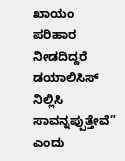ಖಾಯಂ ಪರಿಹಾರ ನೀಡದಿದ್ದರೆ ಡಯಾಲಿಸಿಸ್ ನಿಲ್ಲಿಸಿ ಸಾವನ್ನಪ್ಪುತ್ತೇವೆ” ಎಂದು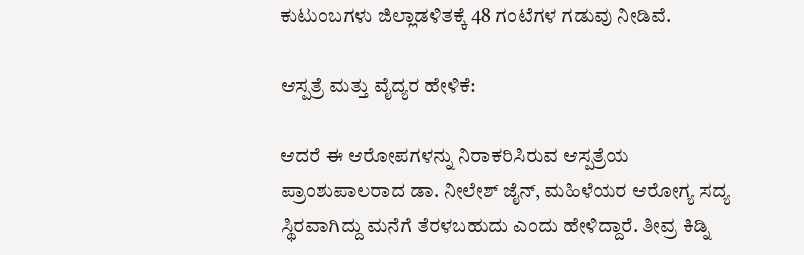ಕುಟುಂಬಗಳು ಜಿಲ್ಲಾಡಳಿತಕ್ಕೆ 48 ಗಂಟೆಗಳ ಗಡುವು ನೀಡಿವೆ.

ಆಸ್ಪತ್ರೆ ಮತ್ತು ವೈದ್ಯರ ಹೇಳಿಕೆ:

ಆದರೆ ಈ ಆರೋಪಗಳನ್ನು ನಿರಾಕರಿಸಿರುವ ಆಸ್ಪತ್ರೆಯ ಪ್ರಾಂಶುಪಾಲರಾದ ಡಾ. ನೀಲೇಶ್ ಜೈನ್, ಮಹಿಳೆಯರ ಆರೋಗ್ಯ ಸದ್ಯ ಸ್ಥಿರವಾಗಿದ್ದು ಮನೆಗೆ ತೆರಳಬಹುದು ಎಂದು ಹೇಳಿದ್ದಾರೆ. ತೀವ್ರ ಕಿಡ್ನಿ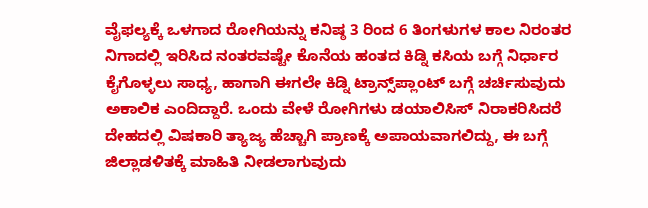ವೈಫಲ್ಯಕ್ಕೆ ಒಳಗಾದ ರೋಗಿಯನ್ನು ಕನಿಷ್ಠ 3 ರಿಂದ 6 ತಿಂಗಳುಗಳ ಕಾಲ ನಿರಂತರ ನಿಗಾದಲ್ಲಿ ಇರಿಸಿದ ನಂತರವಷ್ಟೇ ಕೊನೆಯ ಹಂತದ ಕಿಡ್ನಿ ಕಸಿಯ ಬಗ್ಗೆ ನಿರ್ಧಾರ ಕೈಗೊಳ್ಳಲು ಸಾಧ್ಯ, ಹಾಗಾಗಿ ಈಗಲೇ ಕಿಡ್ನಿ ಟ್ರಾನ್ಸ್‌ಪ್ಲಾಂಟ್ ಬಗ್ಗೆ ಚರ್ಚಿಸುವುದು ಅಕಾಲಿಕ ಎಂದಿದ್ದಾರೆ. ಒಂದು ವೇಳೆ ರೋಗಿಗಳು ಡಯಾಲಿಸಿಸ್ ನಿರಾಕರಿಸಿದರೆ ದೇಹದಲ್ಲಿ ವಿಷಕಾರಿ ತ್ಯಾಜ್ಯ ಹೆಚ್ಚಾಗಿ ಪ್ರಾಣಕ್ಕೆ ಅಪಾಯವಾಗಲಿದ್ದು, ಈ ಬಗ್ಗೆ ಜಿಲ್ಲಾಡಳಿತಕ್ಕೆ ಮಾಹಿತಿ ನೀಡಲಾಗುವುದು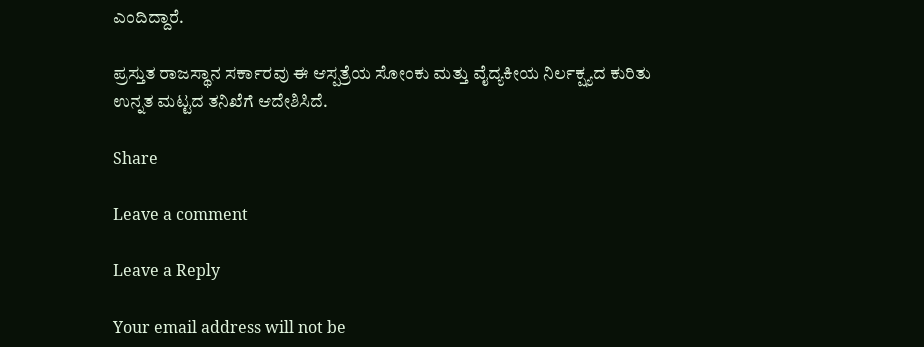ಎಂದಿದ್ದಾರೆ.

ಪ್ರಸ್ತುತ ರಾಜಸ್ಥಾನ ಸರ್ಕಾರವು ಈ ಆಸ್ಪತ್ರೆಯ ಸೋಂಕು ಮತ್ತು ವೈದ್ಯಕೀಯ ನಿರ್ಲಕ್ಷ್ಯದ ಕುರಿತು ಉನ್ನತ ಮಟ್ಟದ ತನಿಖೆಗೆ ಆದೇಶಿಸಿದೆ.

Share

Leave a comment

Leave a Reply

Your email address will not be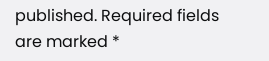published. Required fields are marked *